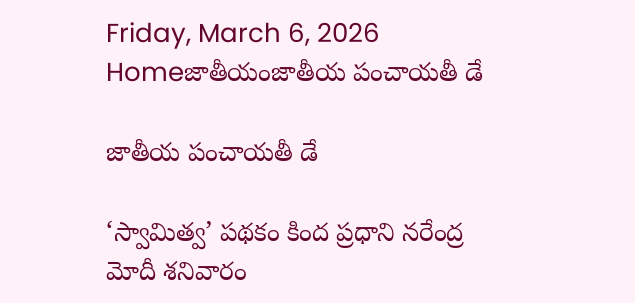Friday, March 6, 2026
Homeజాతీయంజాతీయ పంచాయతీ డే

జాతీయ పంచాయతీ డే

‘స్వామిత్వ’ పథకం కింద ప్రధాని నరేంద్ర మోదీ శనివారం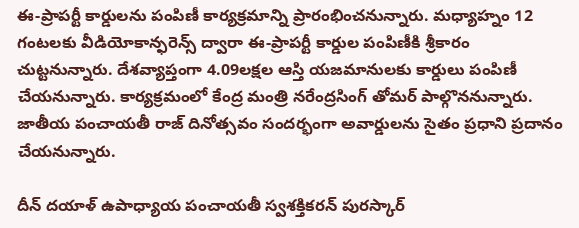ఈ-ప్రాపర్టీ కార్డులను పంపిణీ కార్యక్రమాన్ని ప్రారంభించనున్నారు. మధ్యాహ్నం 12 గంటలకు వీడియోకాన్ఫరెన్స్‌ ద్వారా ఈ-ప్రాపర్టీ కార్డుల పంపిణీకి శ్రీకారం చుట్టనున్నారు. దేశవ్యాప్తంగా 4.09లక్షల ఆస్తి యజమానులకు కార్డులు పంపిణీ చేయనున్నారు. కార్యక్రమంలో కేంద్ర మంత్రి నరేంద్రసింగ్‌ తోమర్‌ పాల్గొననున్నారు. జాతీయ పంచాయతీ రాజ్ దినోత్సవం సందర్భంగా అవార్డులను సైతం ప్రధాని ప్రదానం చేయనున్నారు.

దీన్‌ దయాళ్‌ ఉపాధ్యాయ పంచాయతీ స్వశక్తికరన్‌ పురస్కార్‌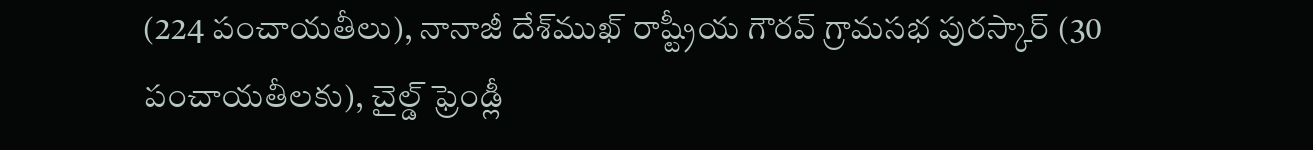(224 పంచాయతీలు), నానాజీ దేశ్‌ముఖ్‌ రాష్ట్రీయ గౌరవ్‌ గ్రామసభ పురస్కార్‌ (30 పంచాయతీలకు), చైల్డ్‌ ఫ్రెండ్లీ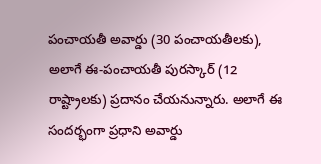పంచాయతీ అవార్డు (30 పంచాయతీలకు), అలాగే ఈ-పంచాయతీ పురస్కార్‌ (12 రాష్ట్రాలకు) ప్రదానం చేయనున్నారు. అలాగే ఈ సందర్భంగా ప్రధాని అవార్డు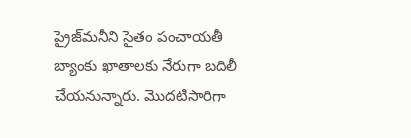ప్రైజ్‌మనీని సైతం పంచాయతీ బ్యాంకు ఖాతాలకు నేరుగా బదిలీ చేయనున్నారు. మొదటిసారిగా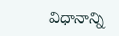విధానాన్ని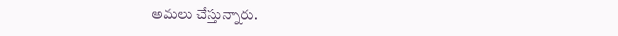అమలు చేస్తున్నారు.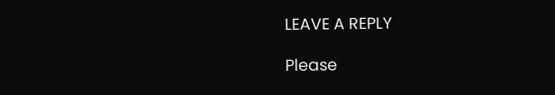LEAVE A REPLY

Please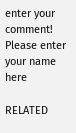enter your comment!
Please enter your name here

RELATED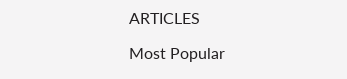ARTICLES

Most Popular